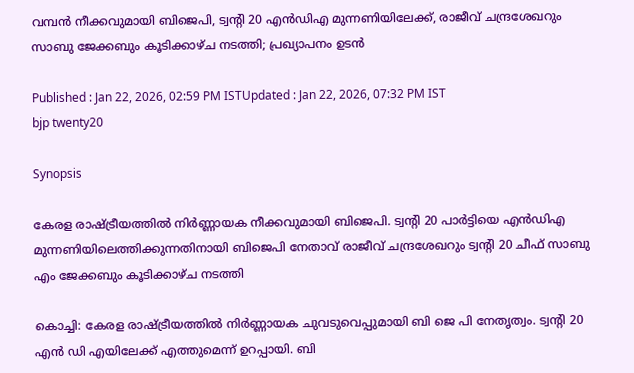വമ്പൻ നീക്കവുമായി ബിജെപി, ട്വന്‍റി 20 എൻഡിഎ മുന്നണിയിലേക്ക്, രാജീവ് ചന്ദ്രശേഖറും സാബു ജേക്കബും കൂടിക്കാഴ്ച നടത്തി; പ്രഖ്യാപനം ഉടൻ

Published : Jan 22, 2026, 02:59 PM ISTUpdated : Jan 22, 2026, 07:32 PM IST
bjp twenty20

Synopsis

കേരള രാഷ്ട്രീയത്തിൽ നിർണ്ണായക നീക്കവുമായി ബിജെപി. ട്വന്റി 20 പാർട്ടിയെ എൻഡിഎ മുന്നണിയിലെത്തിക്കുന്നതിനായി ബിജെപി നേതാവ് രാജീവ് ചന്ദ്രശേഖറും ട്വന്റി 20 ചീഫ് സാബു എം ജേക്കബും കൂടിക്കാഴ്ച നടത്തി

കൊച്ചി: കേരള രാഷ്ട്രീയത്തിൽ നിർണ്ണായക ചുവടുവെപ്പുമായി ബി ജെ പി നേതൃത്വം. ട്വന്റി 20 എൻ ഡി എയിലേക്ക് എത്തുമെന്ന് ഉറപ്പായി. ബി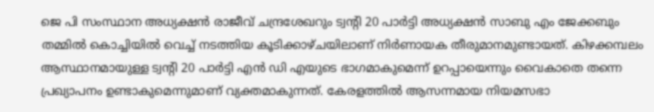ജെ പി സംസ്ഥാന അധ്യക്ഷൻ രാജീവ് ചന്ദ്രശേഖറും ട്വന്റി 20 പാർട്ടി അധ്യക്ഷൻ സാബു എം ജേക്കബും തമ്മിൽ കൊച്ചിയിൽ വെച്ച് നടത്തിയ കൂടിക്കാഴ്ചയിലാണ് നിർണായക തീരുമാനമുണ്ടായത്. കിഴക്കമ്പലം ആസ്ഥാനമായുള്ള ട്വന്റി 20 പാർട്ടി എൻ ഡി എയുടെ ഭാഗമാകുമെന്ന് ഉറപ്പായെന്നും വൈകാതെ തന്നെ പ്രഖ്യാപനം ഉണ്ടാകുമെന്നുമാണ് വ്യക്തമാകുന്നത്. കേരളത്തിൽ ആസന്നമായ നിയമസഭാ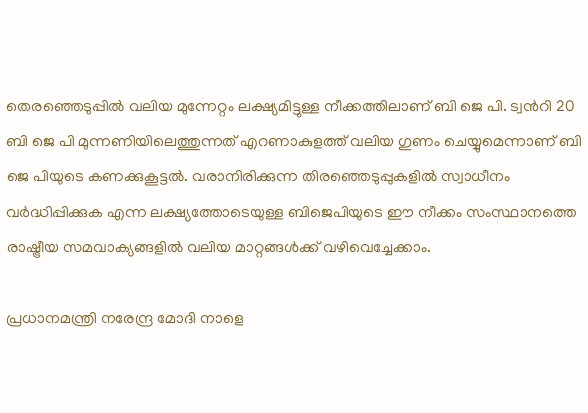തെരഞ്ഞെടുപ്പിൽ വലിയ മുന്നേറ്റം ലക്ഷ്യമിട്ടുള്ള നീക്കത്തിലാണ് ബി ജെ പി. ട്വന്‍റി 20 ബി ജെ പി മുന്നണിയിലെത്തുന്നത് എറണാകുളത്ത് വലിയ ഗുണം ചെയ്യുമെന്നാണ് ബി ജെ പിയുടെ കണക്കുകൂട്ടൽ. വരാനിരിക്കുന്ന തിരഞ്ഞെടുപ്പുകളിൽ സ്വാധീനം വർദ്ധിപ്പിക്കുക എന്ന ലക്ഷ്യത്തോടെയുള്ള ബിജെപിയുടെ ഈ നീക്കം സംസ്ഥാനത്തെ രാഷ്ട്രീയ സമവാക്യങ്ങളിൽ വലിയ മാറ്റങ്ങൾക്ക് വഴിവെച്ചേക്കാം.

പ്രധാനമന്ത്രി നരേന്ദ്ര മോദി നാളെ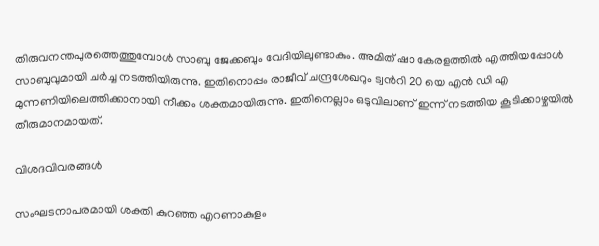തിരുവനന്തപുരത്തെത്തുമ്പോൾ സാബു ജേക്കബും വേദിയിലുണ്ടാകും. അമിത് ഷാ കേരളത്തിൽ എത്തിയപ്പോൾ സാബുവുമായി ചർച്ച നടത്തിയിരുന്നു. ഇതിനൊപ്പം രാജീവ് ചന്ദ്രശേഖറും ട്വന്‍റി 20 യെ എൻ ഡി എ മുന്നണിയിലെത്തിക്കാനായി നീക്കം ശക്തമായിരുന്നു. ഇതിനെല്ലാം ഒടുവിലാണ് ഇന്ന് നടത്തിയ കൂടിക്കാഴ്ചയിൽ തീരുമാനമായത്.

വിശദവിവരങ്ങൾ

സംഘടനാപരമായി ശക്തി കുറഞ്ഞ എറണാകുളം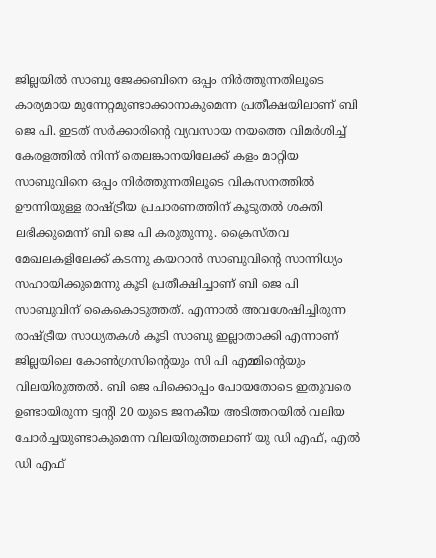ജില്ലയിൽ സാബു ജേക്കബിനെ ഒപ്പം നിർത്തുന്നതിലൂടെ കാര്യമായ മുന്നേറ്റമുണ്ടാക്കാനാകുമെന്ന പ്രതീക്ഷയിലാണ് ബി ജെ പി. ഇടത് സർക്കാരിന്‍റെ വ്യവസായ നയത്തെ വിമർശിച്ച് കേരളത്തിൽ നിന്ന് തെലങ്കാനയിലേക്ക് കളം മാറ്റിയ സാബുവിനെ ഒപ്പം നിർത്തുന്നതിലൂടെ വികസനത്തിൽ ഊന്നിയുള്ള രാഷ്ട്രീയ പ്രചാരണത്തിന് കൂടുതൽ ശക്തി ലഭിക്കുമെന്ന് ബി ജെ പി കരുതുന്നു. ക്രൈസ്തവ മേഖലകളിലേക്ക് കടന്നു കയറാൻ സാബുവിന്റെ സാന്നിധ്യം സഹായിക്കുമെന്നു കൂടി പ്രതീക്ഷിച്ചാണ് ബി ജെ പി സാബുവിന് കൈകൊടുത്തത്. എന്നാൽ അവശേഷിച്ചിരുന്ന രാഷ്ട്രീയ സാധ്യതകൾ കൂടി സാബു ഇല്ലാതാക്കി എന്നാണ് ജില്ലയിലെ കോൺഗ്രസിന്റെയും സി പി എമ്മിന്റെയും വിലയിരുത്തൽ. ബി ജെ പിക്കൊപ്പം പോയതോടെ ഇതുവരെ ഉണ്ടായിരുന്ന ട്വന്‍റി 20 യുടെ ജനകീയ അടിത്തറയിൽ വലിയ ചോർച്ചയുണ്ടാകുമെന്ന വിലയിരുത്തലാണ് യു ഡി എഫ്, എൽ ഡി എഫ്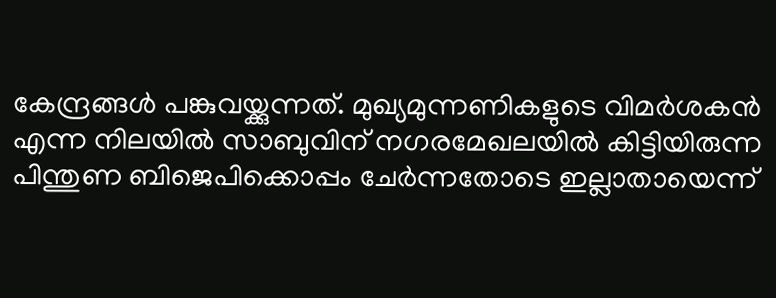കേന്ദ്രങ്ങൾ പങ്കുവയ്ക്കുന്നത്. മുഖ്യമുന്നണികളുടെ വിമർശകൻ എന്ന നിലയിൽ സാബുവിന് നഗരമേഖലയിൽ കിട്ടിയിരുന്ന പിന്തുണ ബിജെപിക്കൊപ്പം ചേർന്നതോടെ ഇല്ലാതായെന്ന്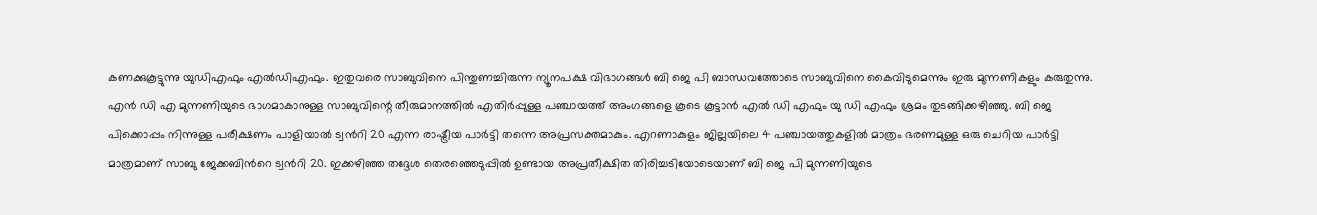കണക്കുകൂട്ടുന്നു യുഡിഎഫും എൽഡിഎഫും. ഇതുവരെ സാബുവിനെ പിന്തുണച്ചിരുന്ന ന്യൂനപക്ഷ വിഭാഗങ്ങൾ ബി ജെ പി ബാന്ധവത്തോടെ സാബുവിനെ കൈവിടുമെന്നും ഇരു മുന്നണികളും കരുതുന്നു. എൻ ഡി എ മുന്നണിയുടെ ഭാഗമാകാനുള്ള സാബുവിന്റെ തീരുമാനത്തിൽ എതിർപ്പുള്ള പഞ്ചായത്ത് അംഗങ്ങളെ കൂടെ കൂട്ടാൻ എൽ ഡി എഫും യു ഡി എഫും ശ്രമം തുടങ്ങിക്കഴിഞ്ഞു. ബി ജെ പിക്കൊപ്പം നിന്നുള്ള പരീക്ഷണം പാളിയാൽ ട്വന്‍റി 20 എന്ന രാഷ്ട്രീയ പാർട്ടി തന്നെ അപ്രസക്തമാകും. എറണാകുളം ജില്ലയിലെ 4 പഞ്ചായത്തുകളിൽ മാത്രം ഭരണമുള്ള ഒരു ചെറിയ പാർട്ടി മാത്രമാണ് സാബു ജേക്കബിന്‍റെ ട്വന്‍റി 20. ഇക്കഴിഞ്ഞ തദ്ദേശ തെരഞ്ഞെടുപ്പിൽ ഉണ്ടായ അപ്രതീക്ഷിത തിരിച്ചടിയോടെയാണ് ബി ജെ പി മുന്നണിയുടെ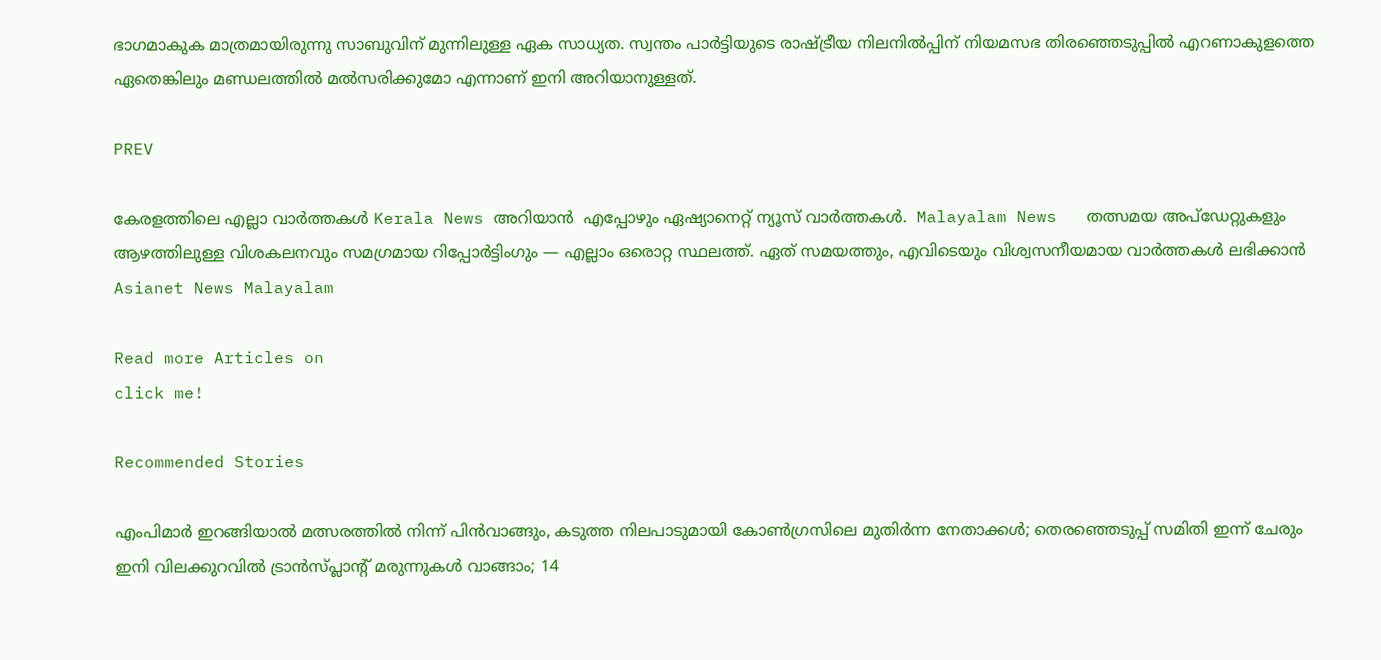ഭാഗമാകുക മാത്രമായിരുന്നു സാബുവിന് മുന്നിലുള്ള ഏക സാധ്യത. സ്വന്തം പാർട്ടിയുടെ രാഷ്ട്രീയ നിലനിൽപ്പിന് നിയമസഭ തിരഞ്ഞെടുപ്പിൽ എറണാകുളത്തെ ഏതെങ്കിലും മണ്ഡലത്തിൽ മൽസരിക്കുമോ എന്നാണ് ഇനി അറിയാനുള്ളത്.

PREV

കേരളത്തിലെ എല്ലാ വാർത്തകൾ Kerala News അറിയാൻ  എപ്പോഴും ഏഷ്യാനെറ്റ് ന്യൂസ് വാർത്തകൾ.  Malayalam News   തത്സമയ അപ്‌ഡേറ്റുകളും ആഴത്തിലുള്ള വിശകലനവും സമഗ്രമായ റിപ്പോർട്ടിംഗും — എല്ലാം ഒരൊറ്റ സ്ഥലത്ത്. ഏത് സമയത്തും, എവിടെയും വിശ്വസനീയമായ വാർത്തകൾ ലഭിക്കാൻ Asianet News Malayalam

Read more Articles on
click me!

Recommended Stories

എംപിമാർ ഇറങ്ങിയാൽ മത്സരത്തിൽ നിന്ന് പിൻവാങ്ങും, കടുത്ത നിലപാടുമായി കോൺഗ്രസിലെ മുതിർന്ന നേതാക്കൾ; തെരഞ്ഞെടുപ്പ് സമിതി ഇന്ന് ചേരും
ഇനി വിലക്കുറവിൽ ട്രാന്‍സ്പ്ലാന്റ് മരുന്നുകള്‍ വാങ്ങാം; 14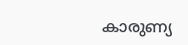കാരുണ്യ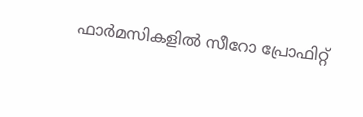ഫാർമസികളിൽ സീറോ പ്രോഫിറ്റ്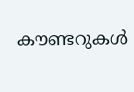കൗണ്ടറുകള്‍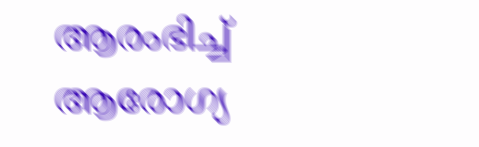ആരംഭിച്ച് ആരോഗ്യ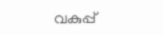വകുപ്പ്